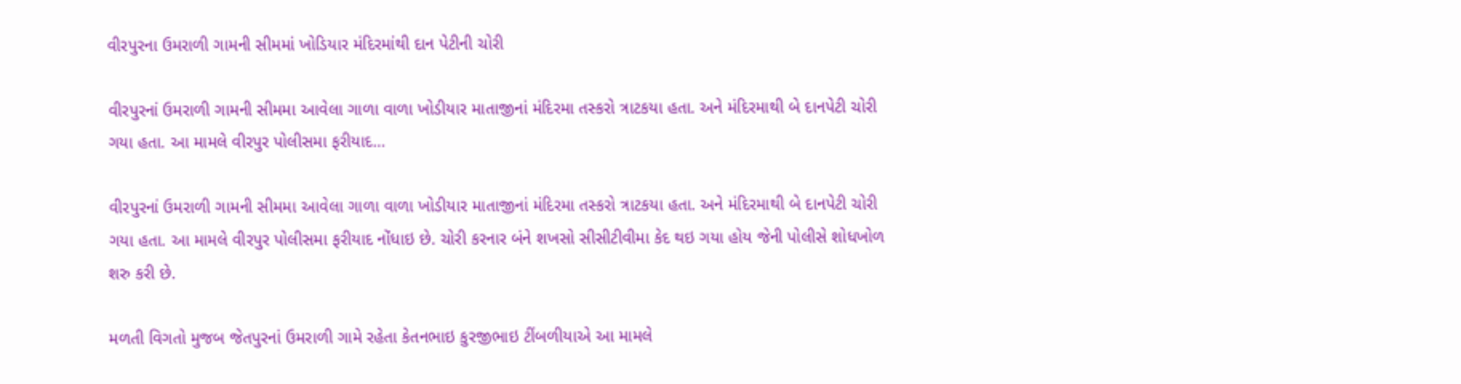વીરપુરના ઉમરાળી ગામની સીમમાં ખોડિયાર મંદિરમાંથી દાન પેટીની ચોરી

વીરપુરનાં ઉમરાળી ગામની સીમમા આવેલા ગાળા વાળા ખોડીયાર માતાજીનાં મંદિરમા તસ્કરો ત્રાટકયા હતા. અને મંદિરમાથી બે દાનપેટી ચોરી ગયા હતા. આ મામલે વીરપુર પોલીસમા ફરીયાદ…

વીરપુરનાં ઉમરાળી ગામની સીમમા આવેલા ગાળા વાળા ખોડીયાર માતાજીનાં મંદિરમા તસ્કરો ત્રાટકયા હતા. અને મંદિરમાથી બે દાનપેટી ચોરી ગયા હતા. આ મામલે વીરપુર પોલીસમા ફરીયાદ નોંધાઇ છે. ચોરી કરનાર બંને શખસો સીસીટીવીમા કેદ થઇ ગયા હોય જેની પોલીસે શોધખોળ શરુ કરી છે.

મળતી વિગતો મુજબ જેતપુરનાં ઉમરાળી ગામે રહેતા કેતનભાઇ કુરજીભાઇ ટીંબળીયાએ આ મામલે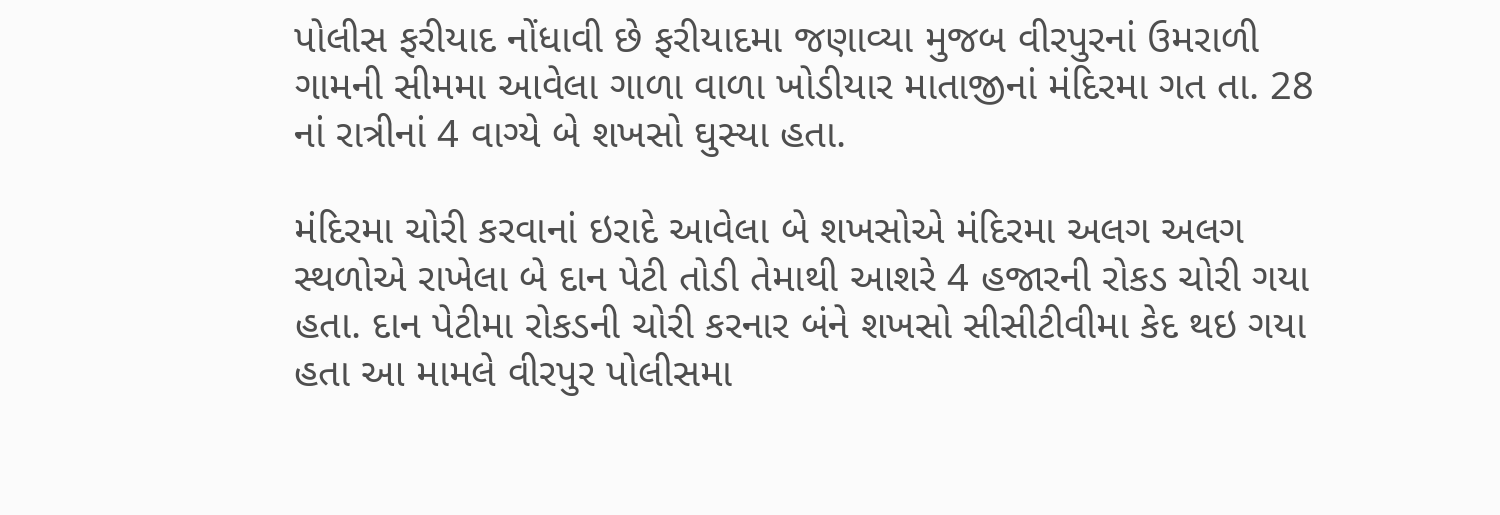પોલીસ ફરીયાદ નોંધાવી છે ફરીયાદમા જણાવ્યા મુજબ વીરપુરનાં ઉમરાળી ગામની સીમમા આવેલા ગાળા વાળા ખોડીયાર માતાજીનાં મંદિરમા ગત તા. 28 નાં રાત્રીનાં 4 વાગ્યે બે શખસો ઘુસ્યા હતા.

મંદિરમા ચોરી કરવાનાં ઇરાદે આવેલા બે શખસોએ મંદિરમા અલગ અલગ સ્થળોએ રાખેલા બે દાન પેટી તોડી તેમાથી આશરે 4 હજારની રોકડ ચોરી ગયા હતા. દાન પેટીમા રોકડની ચોરી કરનાર બંને શખસો સીસીટીવીમા કેદ થઇ ગયા હતા આ મામલે વીરપુર પોલીસમા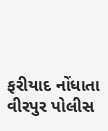ફરીયાદ નોંધાતા વીરપુર પોલીસ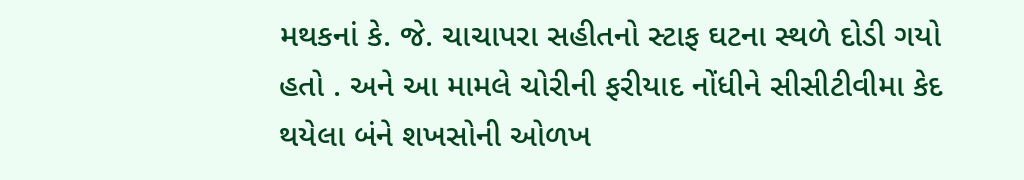મથકનાં કે. જે. ચાચાપરા સહીતનો સ્ટાફ ઘટના સ્થળે દોડી ગયો હતો . અને આ મામલે ચોરીની ફરીયાદ નોંધીને સીસીટીવીમા કેદ થયેલા બંને શખસોની ઓળખ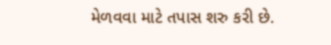મેળવવા માટે તપાસ શરુ કરી છે.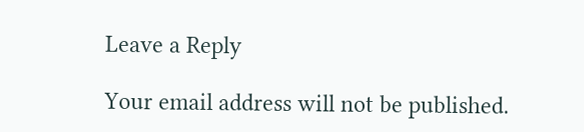Leave a Reply

Your email address will not be published.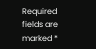Required fields are marked *